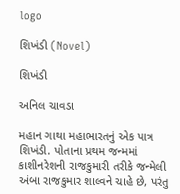logo

શિખંડી (Novel)

શિખંડી

અનિલ ચાવડા

મહાન ગાથા મહાભારતનું એક પાત્ર શિખંડી. પોતાના પ્રથમ જન્મમાં કાશીનરેશની રાજકુમારી તરીકે જન્મેલી અંબા રાજકુમાર શાલ્વને ચાહે છે, પરંતુ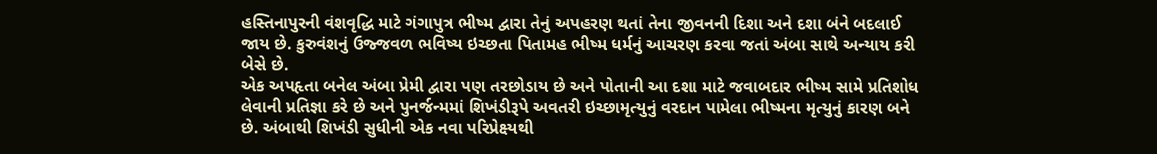હસ્તિનાપુરની વંશવૃદ્ધિ માટે ગંગાપુત્ર ભીષ્મ દ્વારા તેનું અપહરણ થતાં તેના જીવનની દિશા અને દશા બંને બદલાઈ જાય છે. કુરુવંશનું ઉજ્જવળ ભવિષ્ય ઇચ્છતા પિતામહ ભીષ્મ ધર્મનું આચરણ કરવા જતાં અંબા સાથે અન્યાય કરી બેસે છે.
એક અપહૃતા બનેલ અંબા પ્રેમી દ્વારા પણ તરછોડાય છે અને પોતાની આ દશા માટે જવાબદાર ભીષ્મ સામે પ્રતિશોધ લેવાની પ્રતિજ્ઞા કરે છે અને પુનર્જન્મમાં શિખંડીરૂપે અવતરી‌ ઇચ્છામૃત્યુનું વરદાન પામેલા ભીષ્મના મૃત્યુનું કારણ બને છે. અંબાથી શિખંડી સુધીની એક નવા પરિપ્રેક્ષ્યથી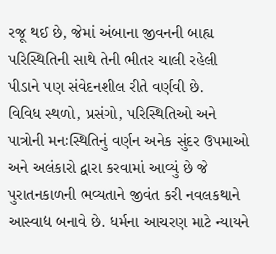રજૂ થઈ છે, જેમાં અંબાના જીવનની બાહ્ય પરિસ્થિતિની સાથે તેની ભીતર ચાલી રહેલી પીડાને પણ સંવેદનશીલ રીતે વર્ણવી છે.
વિવિધ સ્થળો, પ્રસંગો, પરિસ્થિતિઓ અને પાત્રોની મનઃસ્થિતિનું વર્ણન અનેક સુંદર ઉપમાઓ અને અલંકારો દ્વારા કરવામાં આવ્યું છે જે પુરાતનકાળની ભવ્યતાને જીવંત કરી નવલકથાને આસ્વાદ્ય બનાવે છે. ધર્મના આચરણ માટે ન્યાયને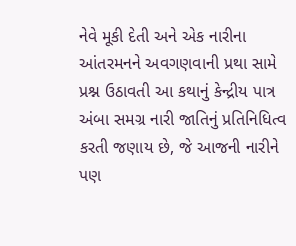નેવે મૂકી દેતી અને એક નારીના આંતરમનને અવગણવાની પ્રથા સામે પ્રશ્ન ઉઠાવતી આ કથાનું કેન્દ્રીય પાત્ર અંબા સમગ્ર નારી જાતિનું પ્રતિનિધિત્વ કરતી જણાય છે, જે આજની નારીને પણ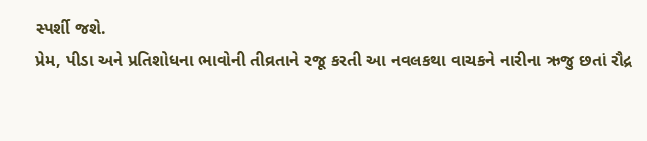સ્પર્શી જશે.
પ્રેમ, પીડા અને પ્રતિશોધના ભાવોની તીવ્રતાને રજૂ કરતી આ નવલકથા વાચકને નારીના ઋજુ છતાં રૌદ્ર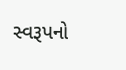સ્વરૂપનો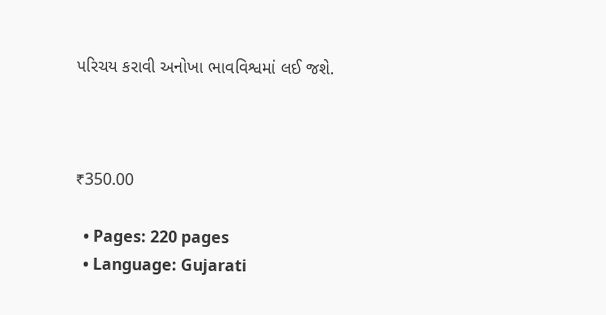પરિચય કરાવી અનોખા ભાવવિશ્વમાં લઈ જશે.



₹350.00

  • Pages: 220 pages
  • Language: Gujarati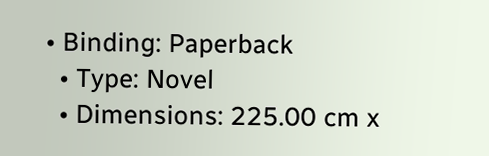• Binding: Paperback
  • Type: Novel
  • Dimensions: 225.00 cm x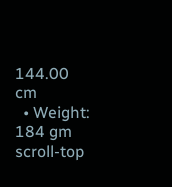144.00 cm
  • Weight: 184 gm
scroll-top